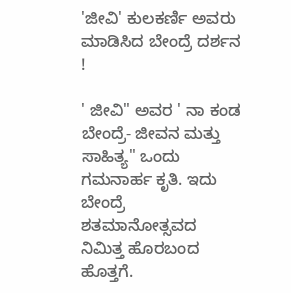'ಜೀವಿ' ಕುಲಕರ್ಣಿ ಅವರು ಮಾಡಿಸಿದ ಬೇಂದ್ರೆ ದರ್ಶನ !

' ಜೀವಿ" ಅವರ ' ನಾ ಕಂಡ ಬೇಂದ್ರೆ- ಜೀವನ ಮತ್ತು ಸಾಹಿತ್ಯ" ಒಂದು ಗಮನಾರ್ಹ ಕೃತಿ. ಇದು ಬೇಂದ್ರೆ ಶತಮಾನೋತ್ಸವದ ನಿಮಿತ್ತ ಹೊರಬಂದ ಹೊತ್ತಗೆ.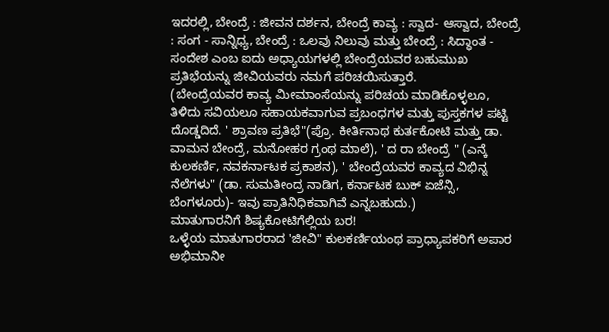ಇದರಲ್ಲಿ, ಬೇಂದ್ರೆ : ಜೀವನ ದರ್ಶನ, ಬೇಂದ್ರೆ ಕಾವ್ಯ : ಸ್ವಾದ- ಆಸ್ವಾದ, ಬೇಂದ್ರೆ : ಸಂಗ - ಸಾನ್ನಿಧ್ಯ, ಬೇಂದ್ರೆ : ಒಲವು ನಿಲುವು ಮತ್ತು ಬೇಂದ್ರೆ : ಸಿದ್ಧಾಂತ - ಸಂದೇಶ ಎಂಬ ಐದು ಅಧ್ಯಾಯಗಳಲ್ಲಿ ಬೇಂದ್ರೆಯವರ ಬಹುಮುಖ ಪ್ರತಿಭೆಯನ್ನು ಜೀವಿಯವರು ನಮಗೆ ಪರಿಚಯಿಸುತ್ತಾರೆ.
(ಬೇಂದ್ರೆಯವರ ಕಾವ್ಯ ಮೀಮಾಂಸೆಯನ್ನು ಪರಿಚಯ ಮಾಡಿಕೊಳ್ಳಲೂ, ತಿಳಿದು ಸವಿಯಲೂ ಸಹಾಯಕವಾಗುವ ಪ್ರಬಂಧಗಳ ಮತ್ತು ಪುಸ್ತಕಗಳ ಪಟ್ಟಿ ದೊಡ್ಡದಿದೆ. ' ಶ್ರಾವಣ ಪ್ರತಿಭೆ"(ಪ್ರೊ. ಕೀರ್ತಿನಾಥ ಕುರ್ತಕೋಟಿ ಮತ್ತು ಡಾ. ವಾಮನ ಬೇಂದ್ರೆ, ಮನೋಹರ ಗ್ರಂಥ ಮಾಲೆ), ' ದ ರಾ ಬೇಂದ್ರೆ " (ಎನ್ಕೆ ಕುಲಕರ್ಣಿ, ನವಕರ್ನಾಟಕ ಪ್ರಕಾಶನ), ' ಬೇಂದ್ರೆಯವರ ಕಾವ್ಯದ ವಿಭಿನ್ನ ನೆಲೆಗಳು" (ಡಾ. ಸುಮತೀಂದ್ರ ನಾಡಿಗ, ಕರ್ನಾಟಕ ಬುಕ್ ಏಜೆನ್ಸಿ, ಬೆಂಗಳೂರು)- ಇವು ಪ್ರಾತಿನಿಧಿಕವಾಗಿವೆ ಎನ್ನಬಹುದು.)
ಮಾತುಗಾರನಿಗೆ ಶಿಷ್ಯಕೋಟಿಗೆಲ್ಲಿಯ ಬರ!
ಒಳ್ಳೆಯ ಮಾತುಗಾರರಾದ 'ಜೀವಿ" ಕುಲಕರ್ಣಿಯಂಥ ಪ್ರಾಧ್ಯಾಪಕರಿಗೆ ಅಪಾರ ಅಭಿಮಾನೀ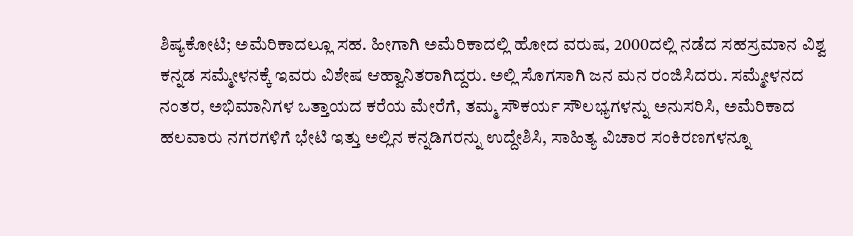ಶಿಷ್ಯಕೋಟಿ; ಅಮೆರಿಕಾದಲ್ಲೂ ಸಹ. ಹೀಗಾಗಿ ಅಮೆರಿಕಾದಲ್ಲಿ ಹೋದ ವರುಷ, 2000ದಲ್ಲಿ ನಡೆದ ಸಹಸ್ರಮಾನ ವಿಶ್ವ ಕನ್ನಡ ಸಮ್ಮೇಳನಕ್ಕೆ ಇವರು ವಿಶೇಷ ಆಹ್ವಾನಿತರಾಗಿದ್ದರು. ಅಲ್ಲಿ ಸೊಗಸಾಗಿ ಜನ ಮನ ರಂಜಿಸಿದರು. ಸಮ್ಮೇಳನದ ನಂತರ, ಅಭಿಮಾನಿಗಳ ಒತ್ತಾಯದ ಕರೆಯ ಮೇರೆಗೆ, ತಮ್ಮ ಸೌಕರ್ಯ ಸೌಲಭ್ಯಗಳನ್ನು ಅನುಸರಿಸಿ, ಅಮೆರಿಕಾದ ಹಲವಾರು ನಗರಗಳಿಗೆ ಭೇಟಿ ಇತ್ತು ಅಲ್ಲಿನ ಕನ್ನಡಿಗರನ್ನು ಉದ್ದೇಶಿಸಿ, ಸಾಹಿತ್ಯ ವಿಚಾರ ಸಂಕಿರಣಗಳನ್ನೂ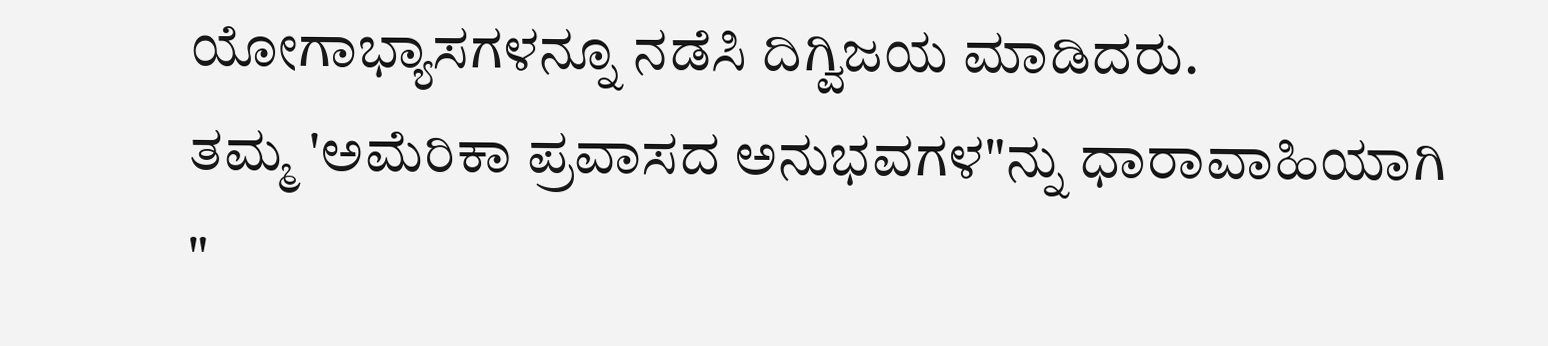ಯೋಗಾಭ್ಯಾಸಗಳನ್ನೂ ನಡೆಸಿ ದಿಗ್ವಿಜಯ ಮಾಡಿದರು.
ತಮ್ಮ 'ಅಮೆರಿಕಾ ಪ್ರವಾಸದ ಅನುಭವಗಳ"ನ್ನು ಧಾರಾವಾಹಿಯಾಗಿ "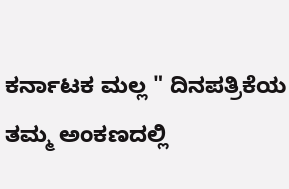ಕರ್ನಾಟಕ ಮಲ್ಲ " ದಿನಪತ್ರಿಕೆಯ ತಮ್ಮ ಅಂಕಣದಲ್ಲಿ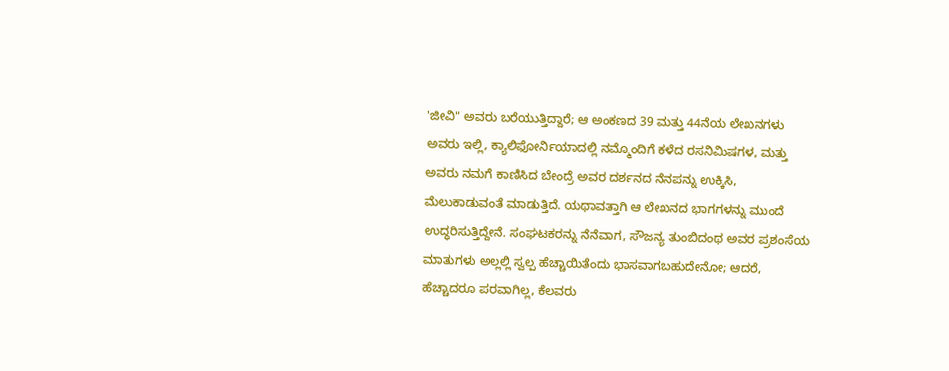'ಜೀವಿ" ಅವರು ಬರೆಯುತ್ತಿದ್ದಾರೆ; ಆ ಅಂಕಣದ 39 ಮತ್ತು 44ನೆಯ ಲೇಖನಗಳು ಅವರು ಇಲ್ಲಿ, ಕ್ಯಾಲಿಫೋರ್ನಿಯಾದಲ್ಲಿ ನಮ್ಮೊಂದಿಗೆ ಕಳೆದ ರಸನಿಮಿಷಗಳ, ಮತ್ತು ಅವರು ನಮಗೆ ಕಾಣಿಸಿದ ಬೇಂದ್ರೆ ಅವರ ದರ್ಶನದ ನೆನಪನ್ನು ಉಕ್ಕಿಸಿ, ಮೆಲುಕಾಡುವಂತೆ ಮಾಡುತ್ತಿದೆ. ಯಥಾವತ್ತಾಗಿ ಆ ಲೇಖನದ ಭಾಗಗಳನ್ನು ಮುಂದೆ ಉದ್ಧರಿಸುತ್ತಿದ್ದೇನೆ. ಸಂಘಟಕರನ್ನು ನೆನೆವಾಗ, ಸೌಜನ್ಯ ತುಂಬಿದಂಥ ಅವರ ಪ್ರಶಂಸೆಯ ಮಾತುಗಳು ಅಲ್ಲಲ್ಲಿ ಸ್ವಲ್ಪ ಹೆಚ್ಚಾಯಿತೆಂದು ಭಾಸವಾಗಬಹುದೇನೋ; ಆದರೆ, ಹೆಚ್ಚಾದರೂ ಪರವಾಗಿಲ್ಲ, ಕೆಲವರು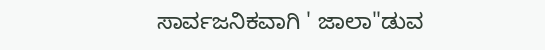ಸಾರ್ವಜನಿಕವಾಗಿ ' ಜಾಲಾ"ಡುವ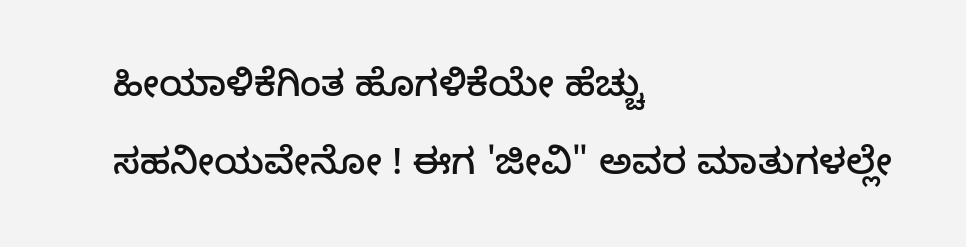ಹೀಯಾಳಿಕೆಗಿಂತ ಹೊಗಳಿಕೆಯೇ ಹೆಚ್ಚು ಸಹನೀಯವೇನೋ ! ಈಗ 'ಜೀವಿ" ಅವರ ಮಾತುಗಳಲ್ಲೇ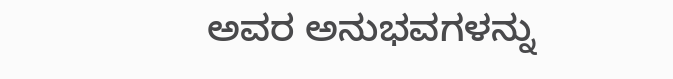ಅವರ ಅನುಭವಗಳನ್ನು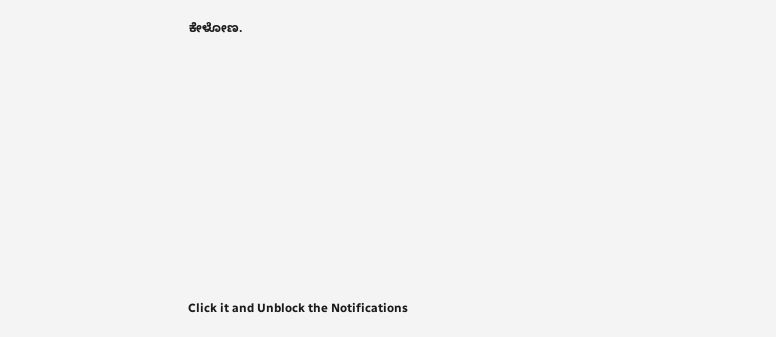ಕೇಳೋಣ.












Click it and Unblock the Notifications